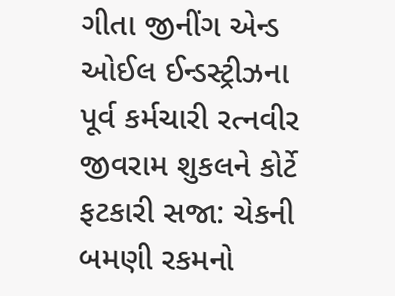ગીતા જીનીંગ એન્ડ ઓઈલ ઈન્ડસ્ટ્રીઝના પૂર્વ કર્મચારી રત્નવીર જીવરામ શુકલને કોર્ટે ફટકારી સજા: ચેકની બમણી રકમનો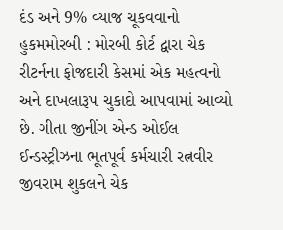દંડ અને 9% વ્યાજ ચૂકવવાનો હુકમમોરબી : મોરબી કોર્ટ દ્વારા ચેક રીટર્નના ફોજદારી કેસમાં એક મહત્વનો અને દાખલારૂપ ચુકાદો આપવામાં આવ્યો છે. ગીતા જીનીંગ એન્ડ ઓઈલ ઈન્ડસ્ટ્રીઝના ભૂતપૂર્વ કર્મચારી રત્નવીર જીવરામ શુકલને ચેક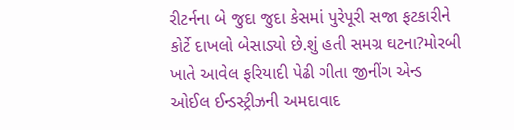રીટર્નના બે જુદા જુદા કેસમાં પુરેપૂરી સજા ફટકારીને કોર્ટે દાખલો બેસાડ્યો છે.શું હતી સમગ્ર ઘટના?મોરબી ખાતે આવેલ ફરિયાદી પેઢી ગીતા જીનીંગ એન્ડ ઓઈલ ઈન્ડસ્ટ્રીઝની અમદાવાદ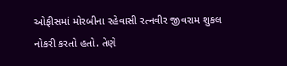ઓફીસમાં મોરબીના રહેવાસી રત્નવીર જીવરામ શુકલ નોકરી કરતો હતો. તેણે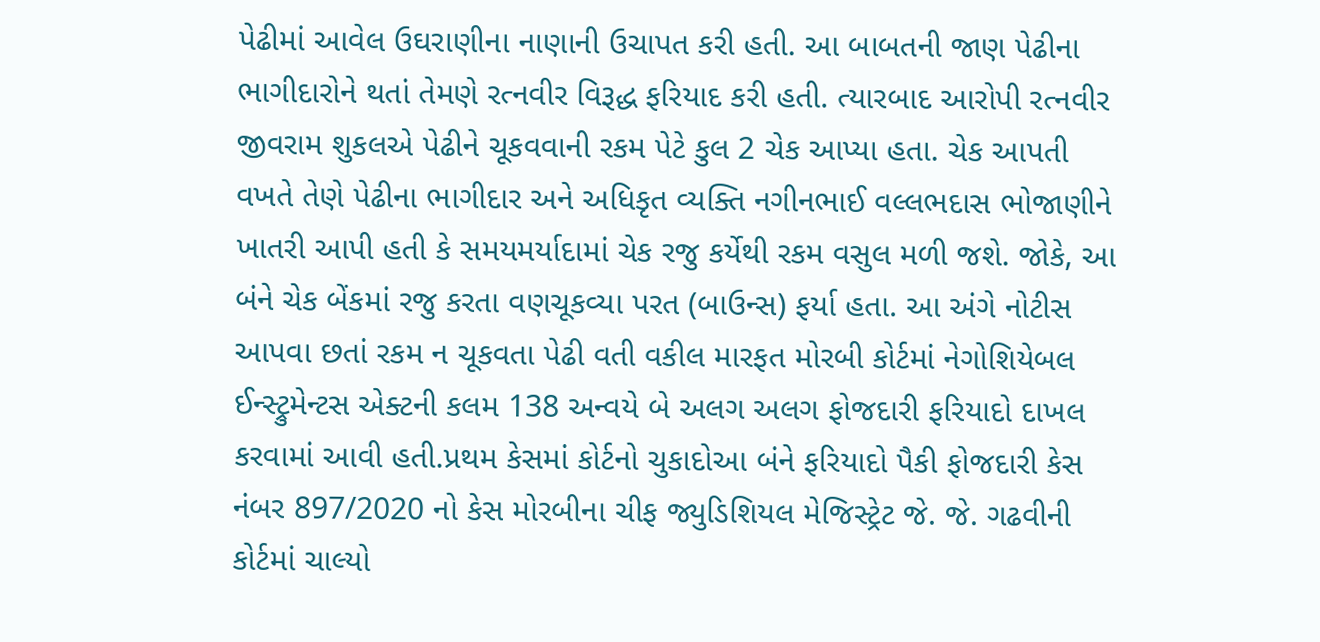પેઢીમાં આવેલ ઉઘરાણીના નાણાની ઉચાપત કરી હતી. આ બાબતની જાણ પેઢીના ભાગીદારોને થતાં તેમણે રત્નવીર વિરૂદ્ધ ફરિયાદ કરી હતી. ત્યારબાદ આરોપી રત્નવીર જીવરામ શુકલએ પેઢીને ચૂકવવાની રકમ પેટે કુલ 2 ચેક આપ્યા હતા. ચેક આપતી વખતે તેણે પેઢીના ભાગીદાર અને અધિકૃત વ્યક્તિ નગીનભાઈ વલ્લભદાસ ભોજાણીને ખાતરી આપી હતી કે સમયમર્યાદામાં ચેક રજુ કર્યેથી રકમ વસુલ મળી જશે. જોકે, આ બંને ચેક બેંકમાં રજુ કરતા વણચૂકવ્યા પરત (બાઉન્સ) ફર્યા હતા. આ અંગે નોટીસ આપવા છતાં રકમ ન ચૂકવતા પેઢી વતી વકીલ મારફત મોરબી કોર્ટમાં નેગોશિયેબલ ઈન્સ્ટ્રુમેન્ટસ એક્ટની કલમ 138 અન્વયે બે અલગ અલગ ફોજદારી ફરિયાદો દાખલ કરવામાં આવી હતી.પ્રથમ કેસમાં કોર્ટનો ચુકાદોઆ બંને ફરિયાદો પૈકી ફોજદારી કેસ નંબર 897/2020 નો કેસ મોરબીના ચીફ જ્યુડિશિયલ મેજિસ્ટ્રેટ જે. જે. ગઢવીની કોર્ટમાં ચાલ્યો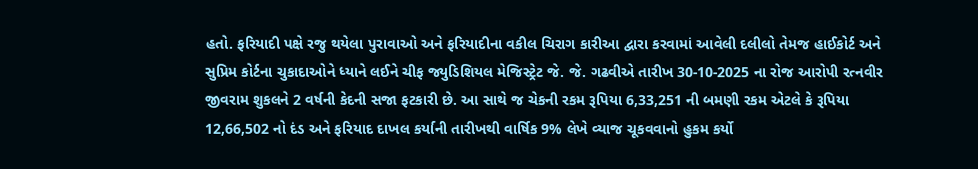હતો. ફરિયાદી પક્ષે રજુ થયેલા પુરાવાઓ અને ફરિયાદીના વકીલ ચિરાગ કારીઆ દ્વારા કરવામાં આવેલી દલીલો તેમજ હાઈકોર્ટ અને સુપ્રિમ કોર્ટના ચુકાદાઓને ધ્યાને લઈને ચીફ જ્યુડિશિયલ મેજિસ્ટ્રેટ જે. જે. ગઢવીએ તારીખ 30-10-2025 ના રોજ આરોપી રત્નવીર જીવરામ શુકલને 2 વર્ષની કેદની સજા ફટકારી છે. આ સાથે જ ચેકની રકમ રૂપિયા 6,33,251 ની બમણી રકમ એટલે કે રૂપિયા 12,66,502 નો દંડ અને ફરિયાદ દાખલ કર્યાની તારીખથી વાર્ષિક 9% લેખે વ્યાજ ચૂકવવાનો હુકમ કર્યો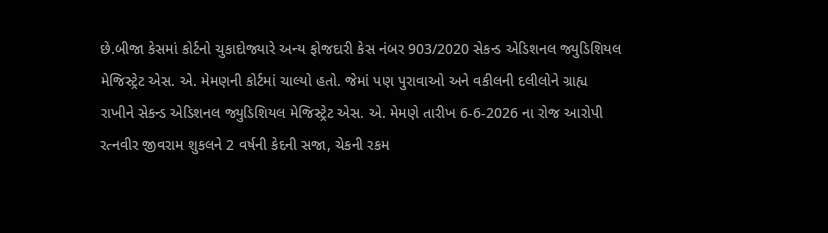છે.બીજા કેસમાં કોર્ટનો ચુકાદોજ્યારે અન્ય ફોજદારી કેસ નંબર 903/2020 સેકન્ડ એડિશનલ જ્યુડિશિયલ મેજિસ્ટ્રેટ એસ. એ. મેમણની કોર્ટમાં ચાલ્યો હતો. જેમાં પણ પુરાવાઓ અને વકીલની દલીલોને ગ્રાહ્ય રાખીને સેકન્ડ એડિશનલ જ્યુડિશિયલ મેજિસ્ટ્રેટ એસ. એ. મેમણે તારીખ 6-6-2026 ના રોજ આરોપી રત્નવીર જીવરામ શુકલને 2 વર્ષની કેદની સજા, ચેકની રકમ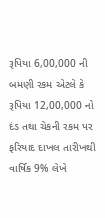રૂપિયા 6,00,000 ની બમણી રકમ એટલે કે રૂપિયા 12,00,000 નો દંડ તથા ચેકની રકમ પર ફરિયાદ દાખલ તારીખથી વાર્ષિક 9% લેખે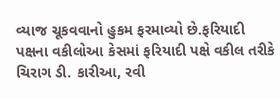વ્યાજ ચૂકવવાનો હુકમ ફરમાવ્યો છે.ફરિયાદી પક્ષના વકીલોઆ કેસમાં ફરિયાદી પક્ષે વકીલ તરીકે ચિરાગ ડી. કારીઆ, રવી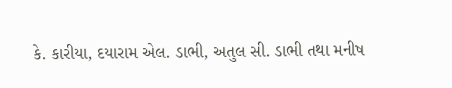કે. કારીયા, દયારામ એલ. ડાભી, અતુલ સી. ડાભી તથા મનીષ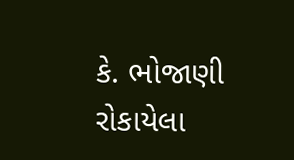કે. ભોજાણી રોકાયેલા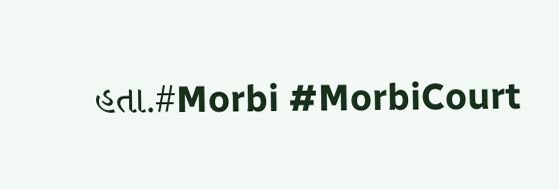હતા.#Morbi #MorbiCourt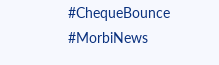#ChequeBounce #MorbiNews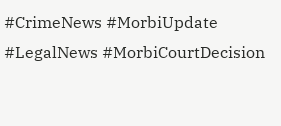#CrimeNews #MorbiUpdate #LegalNews #MorbiCourtDecision